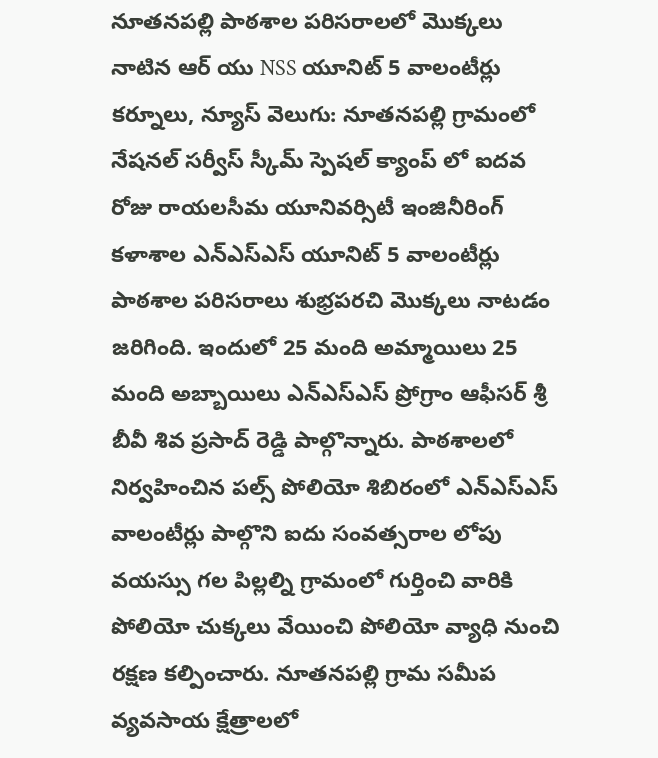నూతనపల్లి పాఠశాల పరిసరాలలో మొక్కలు నాటిన ఆర్ యు NSS యూనిట్ 5 వాలంటీర్లు
కర్నూలు, న్యూస్ వెలుగు: నూతనపల్లి గ్రామంలో నేషనల్ సర్వీస్ స్కీమ్ స్పెషల్ క్యాంప్ లో ఐదవ రోజు రాయలసీమ యూనివర్సిటీ ఇంజినీరింగ్ కళాశాల ఎన్ఎస్ఎస్ యూనిట్ 5 వాలంటీర్లు పాఠశాల పరిసరాలు శుభ్రపరచి మొక్కలు నాటడం జరిగింది. ఇందులో 25 మంది అమ్మాయిలు 25 మంది అబ్బాయిలు ఎన్ఎస్ఎస్ ప్రోగ్రాం ఆఫీసర్ శ్రీ బీవీ శివ ప్రసాద్ రెడ్డి పాల్గొన్నారు. పాఠశాలలో నిర్వహించిన పల్స్ పోలియో శిబిరంలో ఎన్ఎస్ఎస్ వాలంటీర్లు పాల్గొని ఐదు సంవత్సరాల లోపు వయస్సు గల పిల్లల్ని గ్రామంలో గుర్తించి వారికి పోలియో చుక్కలు వేయించి పోలియో వ్యాధి నుంచి రక్షణ కల్పించారు. నూతనపల్లి గ్రామ సమీప వ్యవసాయ క్షేత్రాలలో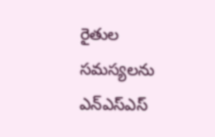రైతుల సమస్యలను ఎన్ఎస్ఎస్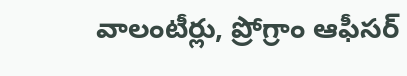వాలంటీర్లు, ప్రోగ్రాం ఆఫీసర్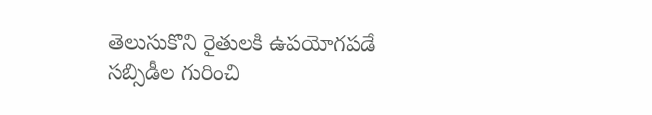తెలుసుకొని రైతులకి ఉపయోగపడే సబ్సిడీల గురించి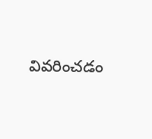వివరించడం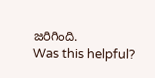జరిగింది.
Was this helpful?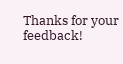Thanks for your feedback!